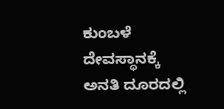ಕುಂಬಳೆ ದೇವಸ್ಥಾನಕ್ಕೆ ಅನತಿ ದೂರದಲ್ಲಿ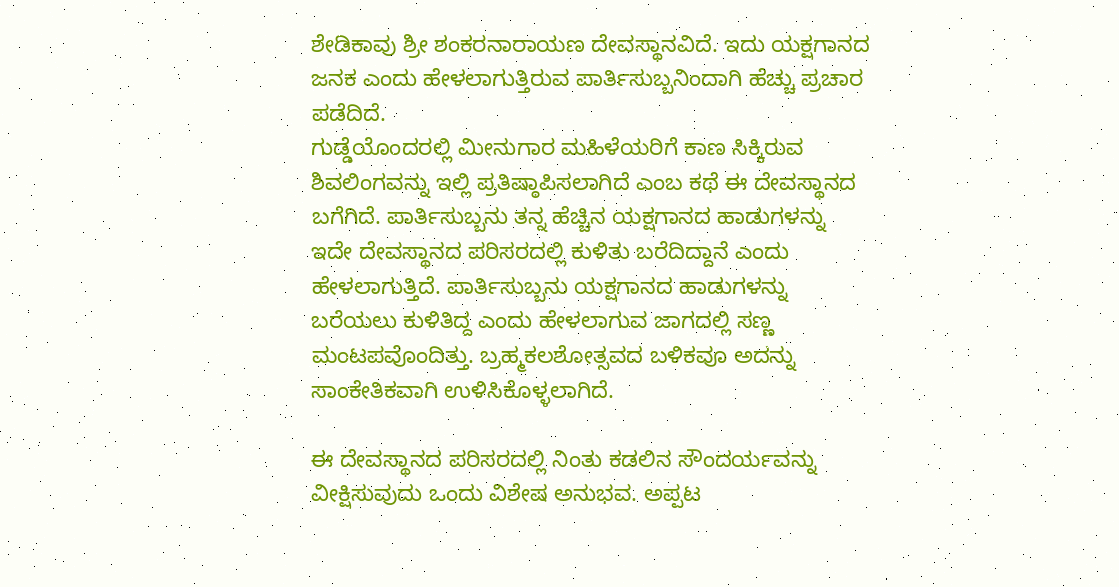ಶೇಡಿಕಾವು ಶ್ರೀ ಶಂಕರನಾರಾಯಣ ದೇವಸ್ಥಾನವಿದೆ. ಇದು ಯಕ್ಷಗಾನದ ಜನಕ ಎಂದು ಹೇಳಲಾಗುತ್ತಿರುವ ಪಾರ್ತಿಸುಬ್ಬನಿಂದಾಗಿ ಹೆಚ್ಚು ಪ್ರಚಾರ ಪಡೆದಿದೆ.
ಗುಡ್ಡೆಯೊಂದರಲ್ಲಿ ಮೀನುಗಾರ ಮಹಿಳೆಯರಿಗೆ ಕಾಣ ಸಿಕ್ಕಿರುವ ಶಿವಲಿಂಗವನ್ನು ಇಲ್ಲಿ ಪ್ರತಿಷ್ಠಾಪಿಸಲಾಗಿದೆ ಎಂಬ ಕಥೆ ಈ ದೇವಸ್ಥಾನದ ಬಗೆಗಿದೆ. ಪಾರ್ತಿಸುಬ್ಬನು ತನ್ನ ಹೆಚ್ಚಿನ ಯಕ್ಷಗಾನದ ಹಾಡುಗಳನ್ನು ಇದೇ ದೇವಸ್ಥಾನದ ಪರಿಸರದಲ್ಲಿ ಕುಳಿತು ಬರೆದಿದ್ದಾನೆ ಎಂದು ಹೇಳಲಾಗುತ್ತಿದೆ. ಪಾರ್ತಿಸುಬ್ಬನು ಯಕ್ಷಗಾನದ ಹಾಡುಗಳನ್ನು ಬರೆಯಲು ಕುಳಿತಿದ್ದ ಎಂದು ಹೇಳಲಾಗುವ ಜಾಗದಲ್ಲಿ ಸಣ್ಣ ಮಂಟಪವೊಂದಿತ್ತು. ಬ್ರಹ್ಮಕಲಶೋತ್ಸವದ ಬಳಿಕವೂ ಅದನ್ನು ಸಾಂಕೇತಿಕವಾಗಿ ಉಳಿಸಿಕೊಳ್ಳಲಾಗಿದೆ.

ಈ ದೇವಸ್ಥಾನದ ಪರಿಸರದಲ್ಲಿ ನಿಂತು ಕಡಲಿನ ಸೌಂದರ್ಯವನ್ನು ವೀಕ್ಷಿಸುವುದು ಒಂದು ವಿಶೇಷ ಅನುಭವ. ಅಪ್ಪಟ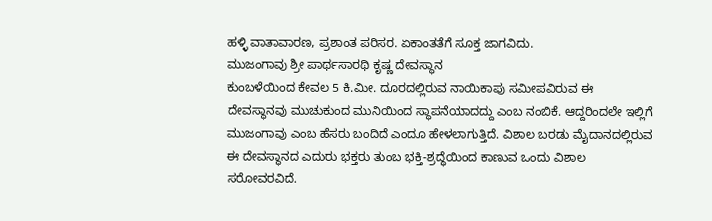ಹಳ್ಳಿ ವಾತಾವಾರಣ, ಪ್ರಶಾಂತ ಪರಿಸರ. ಏಕಾಂತತೆಗೆ ಸೂಕ್ತ ಜಾಗವಿದು.
ಮುಜಂಗಾವು ಶ್ರೀ ಪಾರ್ಥಸಾರಥಿ ಕೃಷ್ಣ ದೇವಸ್ಥಾನ
ಕುಂಬಳೆಯಿಂದ ಕೇವಲ 5 ಕಿ.ಮೀ. ದೂರದಲ್ಲಿರುವ ನಾಯಿಕಾಪು ಸಮೀಪವಿರುವ ಈ ದೇವಸ್ಥಾನವು ಮುಚುಕುಂದ ಮುನಿಯಿಂದ ಸ್ಥಾಪನೆಯಾದದ್ದು ಎಂಬ ನಂಬಿಕೆ. ಆದ್ದರಿಂದಲೇ ಇಲ್ಲಿಗೆ ಮುಜಂಗಾವು ಎಂಬ ಹೆಸರು ಬಂದಿದೆ ಎಂದೂ ಹೇಳಲಾಗುತ್ತಿದೆ. ವಿಶಾಲ ಬರಡು ಮೈದಾನದಲ್ಲಿರುವ ಈ ದೇವಸ್ಥಾನದ ಎದುರು ಭಕ್ತರು ತುಂಬ ಭಕ್ತಿ-ಶ್ರದ್ಧೆಯಿಂದ ಕಾಣುವ ಒಂದು ವಿಶಾಲ ಸರೋವರವಿದೆ.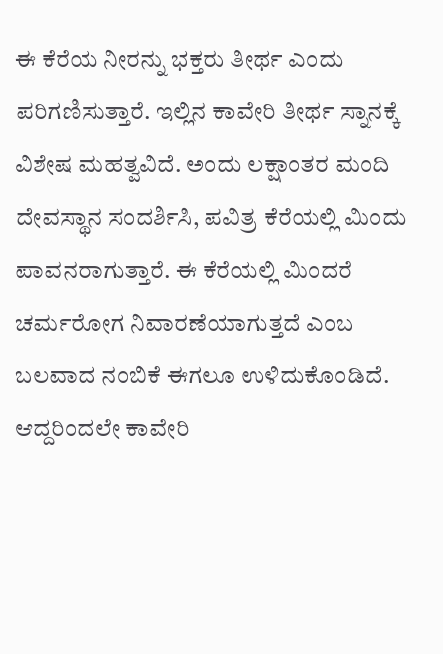ಈ ಕೆರೆಯ ನೀರನ್ನು ಭಕ್ತರು ತೀರ್ಥ ಎಂದು ಪರಿಗಣಿಸುತ್ತಾರೆ. ಇಲ್ಲಿನ ಕಾವೇರಿ ತೀರ್ಥ ಸ್ನಾನಕ್ಕೆ ವಿಶೇಷ ಮಹತ್ವವಿದೆ. ಅಂದು ಲಕ್ಷಾಂತರ ಮಂದಿ ದೇವಸ್ಥಾನ ಸಂದರ್ಶಿಸಿ, ಪವಿತ್ರ ಕೆರೆಯಲ್ಲಿ ಮಿಂದು ಪಾವನರಾಗುತ್ತಾರೆ. ಈ ಕೆರೆಯಲ್ಲಿ ಮಿಂದರೆ ಚರ್ಮರೋಗ ನಿವಾರಣೆಯಾಗುತ್ತದೆ ಎಂಬ ಬಲವಾದ ನಂಬಿಕೆ ಈಗಲೂ ಉಳಿದುಕೊಂಡಿದೆ. ಆದ್ದರಿಂದಲೇ ಕಾವೇರಿ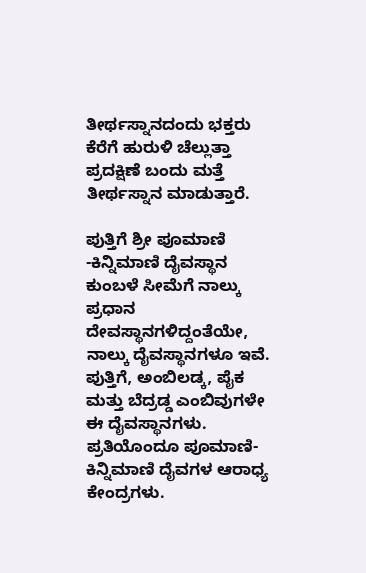ತೀರ್ಥಸ್ನಾನದಂದು ಭಕ್ತರು ಕೆರೆಗೆ ಹುರುಳಿ ಚೆಲ್ಲುತ್ತಾ ಪ್ರದಕ್ಷಿಣೆ ಬಂದು ಮತ್ತೆ ತೀರ್ಥಸ್ನಾನ ಮಾಡುತ್ತಾರೆ.

ಪುತ್ತಿಗೆ ಶ್ರೀ ಪೂಮಾಣಿ -ಕಿನ್ನಿಮಾಣಿ ದೈವಸ್ಥಾನ
ಕುಂಬಳೆ ಸೀಮೆಗೆ ನಾಲ್ಕು ಪ್ರಧಾನ ದೇವಸ್ಥಾನಗಳಿದ್ದಂತೆಯೇ, ನಾಲ್ಕು ದೈವಸ್ಥಾನಗಳೂ ಇವೆ. ಪುತ್ತಿಗೆ, ಅಂಬಿಲಡ್ಕ, ಪೈಕ ಮತ್ತು ಬೆದ್ರಡ್ಡ ಎಂಬಿವುಗಳೇ ಈ ದೈವಸ್ಥಾನಗಳು. ಪ್ರತಿಯೊಂದೂ ಪೂಮಾಣಿ-ಕಿನ್ನಿಮಾಣಿ ದೈವಗಳ ಆರಾಧ್ಯ ಕೇಂದ್ರಗಳು.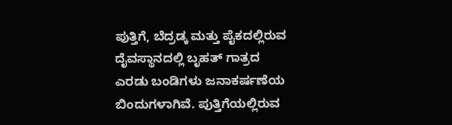ಪುತ್ತಿಗೆ, ಬೆದ್ರಡ್ಕ ಮತ್ತು ಪೈಕದಲ್ಲಿರುವ ದೈವಸ್ಥಾನದಲ್ಲಿ ಬೃಹತ್ ಗಾತ್ರದ ಎರಡು ಬಂಡಿಗಳು ಜನಾಕರ್ಷಣೆಯ ಬಿಂದುಗಳಾಗಿವೆ. ಪುತ್ತಿಗೆಯಲ್ಲಿರುವ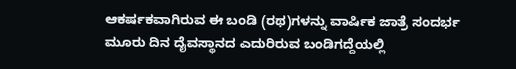ಆಕರ್ಷಕವಾಗಿರುವ ಈ ಬಂಡಿ (ರಥ)ಗಳನ್ನು ವಾರ್ಷಿಕ ಜಾತ್ರೆ ಸಂದರ್ಭ ಮೂರು ದಿನ ದೈವಸ್ಥಾನದ ಎದುರಿರುವ ಬಂಡಿಗದ್ದೆಯಲ್ಲಿ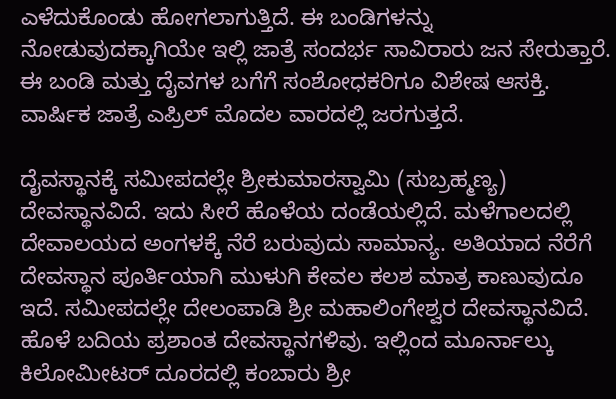ಎಳೆದುಕೊಂಡು ಹೋಗಲಾಗುತ್ತಿದೆ. ಈ ಬಂಡಿಗಳನ್ನು ನೋಡುವುದಕ್ಕಾಗಿಯೇ ಇಲ್ಲಿ ಜಾತ್ರೆ ಸಂದರ್ಭ ಸಾವಿರಾರು ಜನ ಸೇರುತ್ತಾರೆ. ಈ ಬಂಡಿ ಮತ್ತು ದೈವಗಳ ಬಗೆಗೆ ಸಂಶೋಧಕರಿಗೂ ವಿಶೇಷ ಆಸಕ್ತಿ. ವಾರ್ಷಿಕ ಜಾತ್ರೆ ಎಪ್ರಿಲ್ ಮೊದಲ ವಾರದಲ್ಲಿ ಜರಗುತ್ತದೆ.

ದೈವಸ್ಥಾನಕ್ಕೆ ಸಮೀಪದಲ್ಲೇ ಶ್ರೀಕುಮಾರಸ್ವಾಮಿ (ಸುಬ್ರಹ್ಮಣ್ಯ) ದೇವಸ್ಥಾನವಿದೆ. ಇದು ಸೀರೆ ಹೊಳೆಯ ದಂಡೆಯಲ್ಲಿದೆ. ಮಳೆಗಾಲದಲ್ಲಿ ದೇವಾಲಯದ ಅಂಗಳಕ್ಕೆ ನೆರೆ ಬರುವುದು ಸಾಮಾನ್ಯ. ಅತಿಯಾದ ನೆರೆಗೆ ದೇವಸ್ಥಾನ ಪೂರ್ತಿಯಾಗಿ ಮುಳುಗಿ ಕೇವಲ ಕಲಶ ಮಾತ್ರ ಕಾಣುವುದೂ ಇದೆ. ಸಮೀಪದಲ್ಲೇ ದೇಲಂಪಾಡಿ ಶ್ರೀ ಮಹಾಲಿಂಗೇಶ್ವರ ದೇವಸ್ಥಾನವಿದೆ. ಹೊಳೆ ಬದಿಯ ಪ್ರಶಾಂತ ದೇವಸ್ಥಾನಗಳಿವು. ಇಲ್ಲಿಂದ ಮೂರ್ನಾಲ್ಕು ಕಿಲೋಮೀಟರ್ ದೂರದಲ್ಲಿ ಕಂಬಾರು ಶ್ರೀ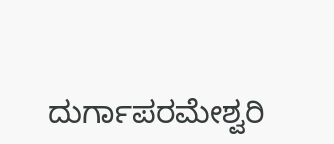ದುರ್ಗಾಪರಮೇಶ್ವರಿ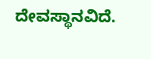ದೇವಸ್ಥಾನವಿದೆ.